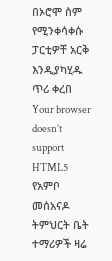በኦሮሞ ስም የሚንቀሳቀሱ ፓርቲዎቸ አርቅ እንዲያካሂዱ ጥሪ ቀረበ
Your browser doesn’t support HTML5
የአምቦ መሰአናዶ ትምህርት ቤት ተማሪዎች ዛሬ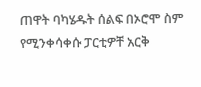ጠዋት ባካሄዱት ሰልፍ በኦሮሞ ስም የሚንቀሳቀሱ ፓርቲዎቸ አርቅ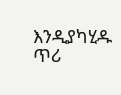እንዲያካሂዱ ጥሪ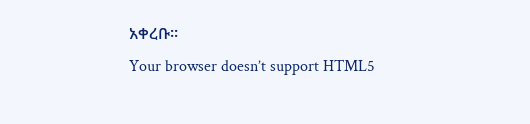አቀረቡ፡፡
Your browser doesn’t support HTML5